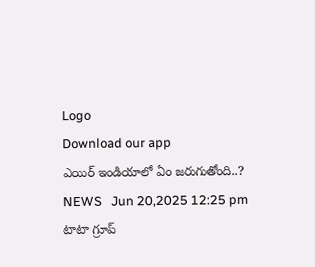Logo
Download our app
ఎయిర్ ఇండియాలో ఏం జ‌రుగుతోంది..?
NEWS   Jun 20,2025 12:25 pm
టాటా గ్రూప్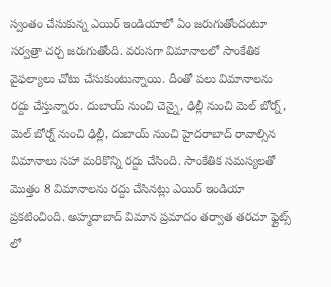స్వంతం చేసుకున్న ఎయిర్ ఇండియాలో ఏం జ‌రుగుతోందంటూ సర్వ‌త్రా చ‌ర్చ జ‌రుగుతోంది. వ‌రుస‌గా విమానాలలో సాంకేతిక వైఫ‌ల్యాలు చోటు చేసుకుంటున్నాయి. దీంతో ప‌లు విమానాల‌ను ర‌ద్దు చేస్తున్నారు. దుబాయ్ నుంచి చెన్నై, ఢిల్లీ నుంచి మెల్ బోర్న్, మెల్ బోర్న్ నుంచి ఢిల్లీ, దుబాయ్ నుంచి హైదరాబాద్ రావాల్సిన విమానాలు సహా మరికొన్ని రద్దు చేసింది. సాంకేతిక సమస్యలతో మొత్తం 8 విమానాలను రద్దు చేసినట్లు ఎయిర్ ఇండియా ప్రకటించింది. అహ్మదాబాద్ విమాన ప్రమాదం తర్వాత తరచూ ఫ్లైట్స్ లో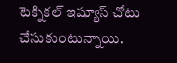టెక్నిక‌ల్ ఇష్యూస్ చోటు చేసుకుంటున్నాయి.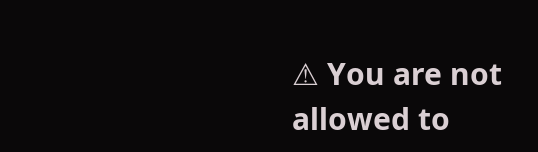⚠ You are not allowed to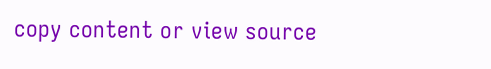copy content or view source